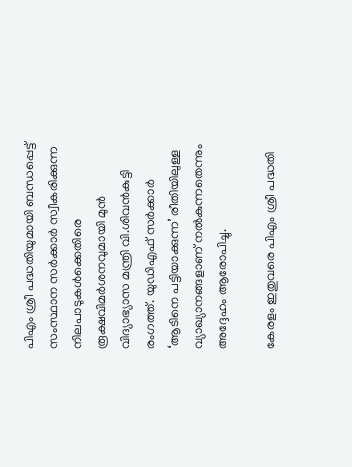പിഎം ശ്രീ പദ്ധതിയുമായി ബന്ധപ്പെട്ട് സംസ്ഥാന സർക്കാർ സ്വീകരിക്കുന്ന നിലപാടുകള്‍ക്കെതിരെ രൂക്ഷവിമർശനവുമായി മുൻ വിദ്യാഭ്യാസ മന്ത്രി വി.ശിവൻകുട്ടി രംഗത്ത്. യുഡിഎഫ് സർക്കാർ ‘ആടിനെ പട്ടിയാക്കുന്ന’ രീതിയിലുള്ള വ്യാഖ്യാനങ്ങളാണ് നല്‍കുന്നതെന്നും അദ്ദേഹം ആരോപിച്ചു.

കേരളം ഇതുവരെ പിഎം ശ്രീ പദ്ധതി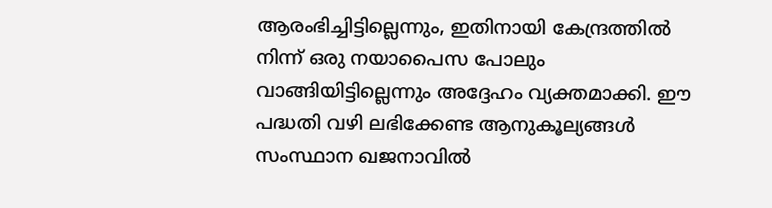ആരംഭിച്ചിട്ടില്ലെന്നും, ഇതിനായി കേന്ദ്രത്തില്‍ നിന്ന് ഒരു നയാപൈസ പോലും വാങ്ങിയിട്ടില്ലെന്നും അദ്ദേഹം വ്യക്തമാക്കി. ഈ പദ്ധതി വഴി ലഭിക്കേണ്ട ആനുകൂല്യങ്ങള്‍ സംസ്ഥാന ഖജനാവില്‍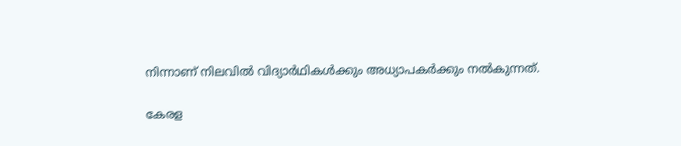നിന്നാണ് നിലവില്‍ വിദ്യാർഥികള്‍ക്കും അധ്യാപകർക്കും നല്‍കുന്നത്.

കേരള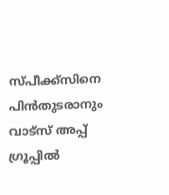സ്പീക്ക്സിനെ പിൻതുടരാനും വാട്സ് അപ്പ് ഗ്രൂപ്പിൽ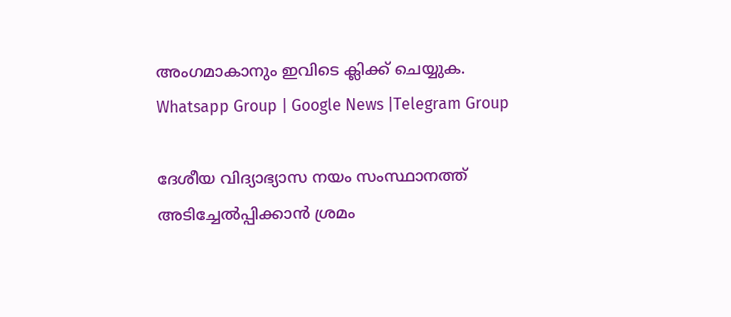അംഗമാകാനും ഇവിടെ ക്ലിക്ക് ചെയ്യുക. Whatsapp Group | Google News |Telegram Group

ദേശീയ വിദ്യാഭ്യാസ നയം സംസ്ഥാനത്ത് അടിച്ചേല്‍പ്പിക്കാൻ ശ്രമം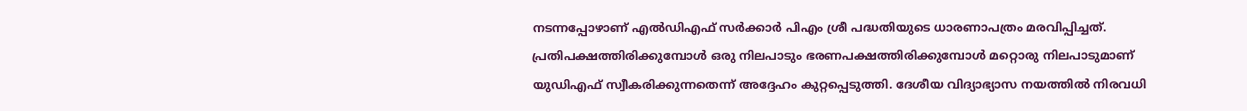നടന്നപ്പോഴാണ് എല്‍ഡിഎഫ് സർക്കാർ പിഎം ശ്രീ പദ്ധതിയുടെ ധാരണാപത്രം മരവിപ്പിച്ചത്. പ്രതിപക്ഷത്തിരിക്കുമ്പോള്‍ ഒരു നിലപാടും ഭരണപക്ഷത്തിരിക്കുമ്പോള്‍ മറ്റൊരു നിലപാടുമാണ് യുഡിഎഫ് സ്വീകരിക്കുന്നതെന്ന് അദ്ദേഹം കുറ്റപ്പെടുത്തി. ദേശീയ വിദ്യാഭ്യാസ നയത്തില്‍ നിരവധി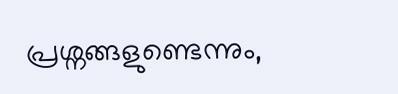പ്രശ്നങ്ങളുണ്ടെന്നും,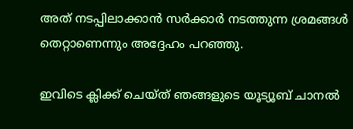അത് നടപ്പിലാക്കാൻ സർക്കാർ നടത്തുന്ന ശ്രമങ്ങള്‍ തെറ്റാണെന്നും അദ്ദേഹം പറഞ്ഞു.

ഇവിടെ ക്ലിക്ക് ചെയ്ത് ഞങ്ങളുടെ യൂട്യൂബ് ചാനൽ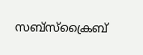സബ്സ്ക്രൈബ്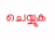ചെയ്യുക